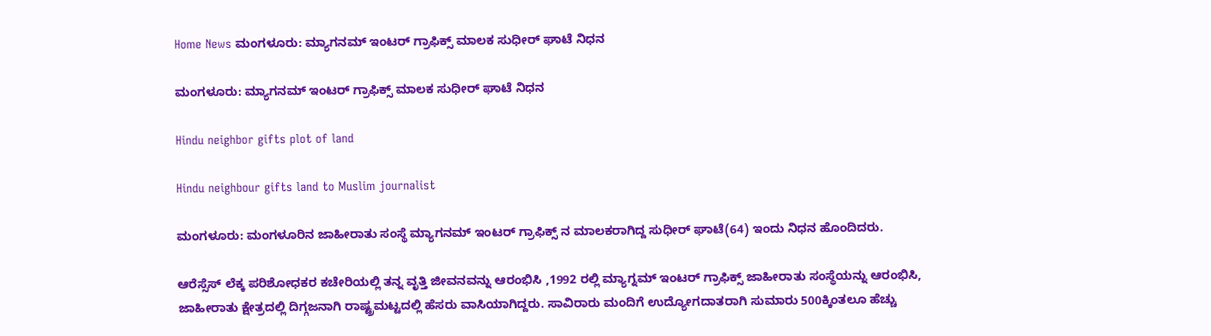Home News ಮಂಗಳೂರು: ಮ್ಯಾಗನಮ್ ಇಂಟರ್ ಗ್ರಾಫಿಕ್ಸ್ ಮಾಲಕ ಸುಧೀರ್ ಘಾಟೆ ನಿಧನ

ಮಂಗಳೂರು: ಮ್ಯಾಗನಮ್ ಇಂಟರ್ ಗ್ರಾಫಿಕ್ಸ್ ಮಾಲಕ ಸುಧೀರ್ ಘಾಟೆ ನಿಧನ

Hindu neighbor gifts plot of land

Hindu neighbour gifts land to Muslim journalist

ಮಂಗಳೂರು: ಮಂಗಳೂರಿನ ಜಾಹೀರಾತು ಸಂಸ್ಥೆ ಮ್ಯಾಗನಮ್ ಇಂಟರ್ ಗ್ರಾಫಿಕ್ಸ್ ನ ಮಾಲಕರಾಗಿದ್ದ ಸುಧೀರ್ ಘಾಟೆ(64) ಇಂದು ನಿಧನ ಹೊಂದಿದರು.

ಆರೆಸ್ಸೆಸ್ ಲೆಕ್ಕ ಪರಿಶೋಧಕರ ಕಚೇರಿಯಲ್ಲಿ ತನ್ನ ವೃತ್ತಿ ಜೀವನವನ್ನು ಆರಂಭಿಸಿ ,1992 ರಲ್ಲಿ ಮ್ಯಾಗ್ನಮ್ ಇಂಟರ್ ಗ್ರಾಫಿಕ್ಸ್ ಜಾಹೀರಾತು ಸಂಸ್ಥೆಯನ್ನು ಆರಂಭಿಸಿ, ಜಾಹೀರಾತು ಕ್ಷೇತ್ರದಲ್ಲಿ ದಿಗ್ಗಜನಾಗಿ ರಾಷ್ಟ್ರಮಟ್ಟದಲ್ಲಿ ಹೆಸರು ವಾಸಿಯಾಗಿದ್ದರು. ಸಾವಿರಾರು ಮಂದಿಗೆ ಉದ್ಯೋಗದಾತರಾಗಿ ಸುಮಾರು 500ಕ್ಕಿಂತಲೂ ಹೆಚ್ಚು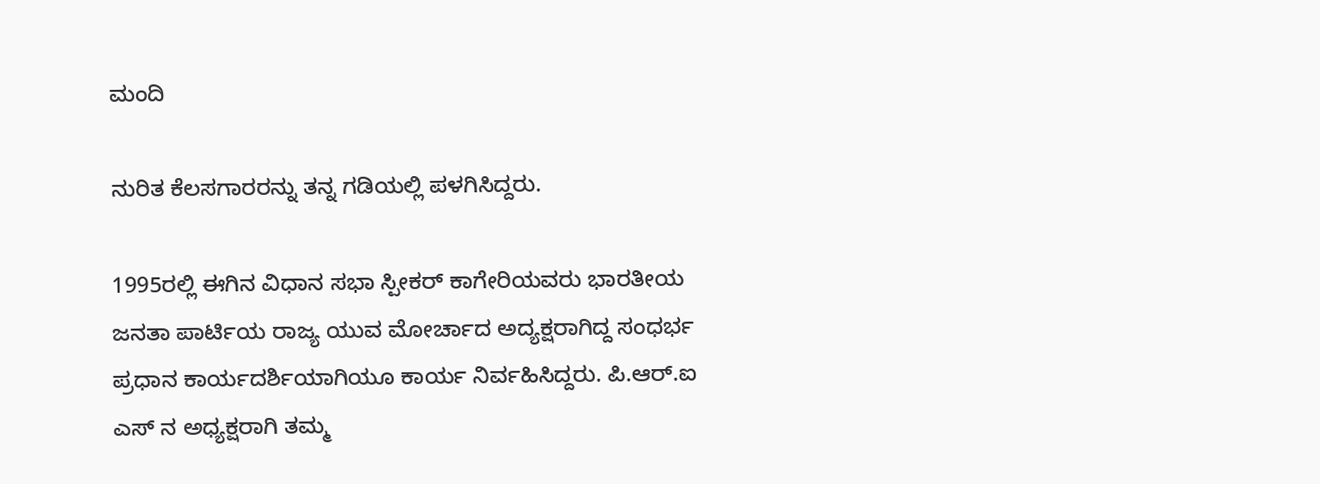ಮಂದಿ

ನುರಿತ ಕೆಲಸಗಾರರನ್ನು ತನ್ನ ಗಡಿಯಲ್ಲಿ ಪಳಗಿಸಿದ್ದರು.

1995ರಲ್ಲಿ ಈಗಿನ ವಿಧಾನ ಸಭಾ ಸ್ಪೀಕರ್ ಕಾಗೇರಿಯವರು ಭಾರತೀಯ ಜನತಾ ಪಾರ್ಟಿಯ ರಾಜ್ಯ ಯುವ ಮೋರ್ಚಾದ ಅದ್ಯಕ್ಷರಾಗಿದ್ದ ಸಂಧರ್ಭ ಪ್ರಧಾನ ಕಾರ್ಯದರ್ಶಿಯಾಗಿಯೂ ಕಾರ್ಯ ನಿರ್ವಹಿಸಿದ್ದರು. ಪಿ.ಆರ್.ಐ ಎಸ್ ನ ಅಧ್ಯಕ್ಷರಾಗಿ ತಮ್ಮ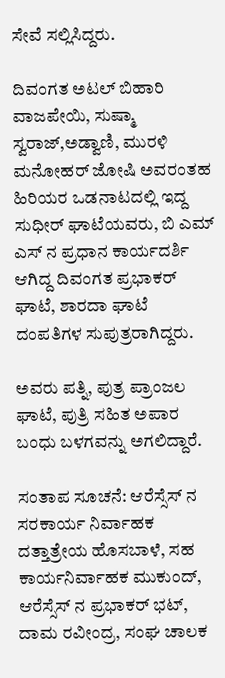ಸೇವೆ ಸಲ್ಲಿಸಿದ್ದರು.

ದಿವಂಗತ ಅಟಲ್ ಬಿಹಾರಿ ವಾಜಪೇಯಿ, ಸುಷ್ಮಾ ಸ್ವರಾಜ್,ಅಡ್ವಾಣಿ, ಮುರಳಿ ಮನೋಹರ್ ಜೋಷಿ ಅವರಂತಹ ಹಿರಿಯರ ಒಡನಾಟದಲ್ಲಿ ಇದ್ದ ಸುಧೀರ್ ಘಾಟೆಯವರು, ಬಿ ಎಮ್ ಎಸ್ ನ ಪ್ರಧಾನ ಕಾರ್ಯದರ್ಶಿ ಆಗಿದ್ದ ದಿವಂಗತ ಪ್ರಭಾಕರ್ ಘಾಟೆ, ಶಾರದಾ ಘಾಟೆ ದಂಪತಿಗಳ ಸುಪುತ್ರರಾಗಿದ್ದರು.

ಅವರು ಪತ್ನಿ, ಪುತ್ರ ಪ್ರಾಂಜಲ ಘಾಟೆ, ಪುತ್ರಿ ಸಹಿತ ಅಪಾರ ಬಂಧು ಬಳಗವನ್ನು ಅಗಲಿದ್ದಾರೆ.

ಸಂತಾಪ ಸೂಚನೆ: ಆರೆಸ್ಸೆಸ್ ನ ಸರಕಾರ್ಯ ನಿರ್ವಾಹಕ ದತ್ತಾತ್ರೇಯ ಹೊಸಬಾಳೆ, ಸಹ ಕಾರ್ಯನಿರ್ವಾಹಕ ಮುಕುಂದ್, ಆರೆಸ್ಸೆಸ್ ನ ಪ್ರಭಾಕರ್ ಭಟ್, ದಾಮ ರವೀಂದ್ರ, ಸಂಘ ಚಾಲಕ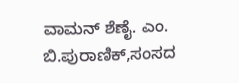ವಾಮನ್ ಶೆಣೈ. ಎಂ. ಬಿ.ಪುರಾಣಿಕ್,ಸಂಸದ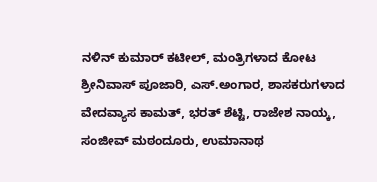ನಳಿನ್ ಕುಮಾರ್ ಕಟೀಲ್, ಮಂತ್ರಿಗಳಾದ ಕೋಟ ಶ್ರೀನಿವಾಸ್ ಪೂಜಾರಿ, ಎಸ್.ಅಂಗಾರ, ಶಾಸಕರುಗಳಾದ ವೇದವ್ಯಾಸ ಕಾಮತ್, ಭರತ್ ಶೆಟ್ಟಿ, ರಾಜೇಶ ನಾಯ್ಕ, ಸಂಜೀವ್ ಮಠಂದೂರು, ಉಮಾನಾಥ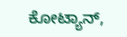ಕೋಟ್ಯಾನ್,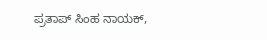ಪ್ರತಾಪ್ ಸಿಂಹ ನಾಯಕ್,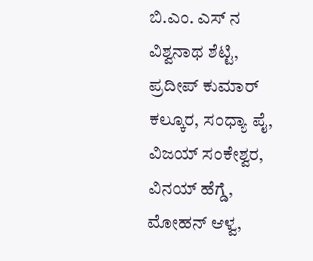ಬಿ.ಎಂ. ಎಸ್ ನ ವಿಶ್ವನಾಥ ಶೆಟ್ಟಿ, ಪ್ರದೀಪ್ ಕುಮಾರ್ ಕಲ್ಕೂರ, ಸಂಧ್ಯಾ ಪೈ, ವಿಜಯ್ ಸಂಕೇಶ್ವರ, ವಿನಯ್ ಹೆಗ್ಡೆ, ಮೋಹನ್ ಆಳ್ವ,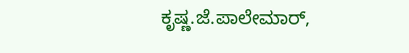ಕೃಷ್ಣ.ಜೆ.ಪಾಲೇಮಾರ್,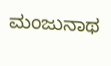ಮಂಜುನಾಥ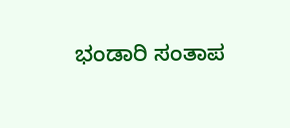ಭಂಡಾರಿ ಸಂತಾಪ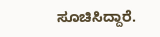ಸೂಚಿಸಿದ್ದಾರೆ.